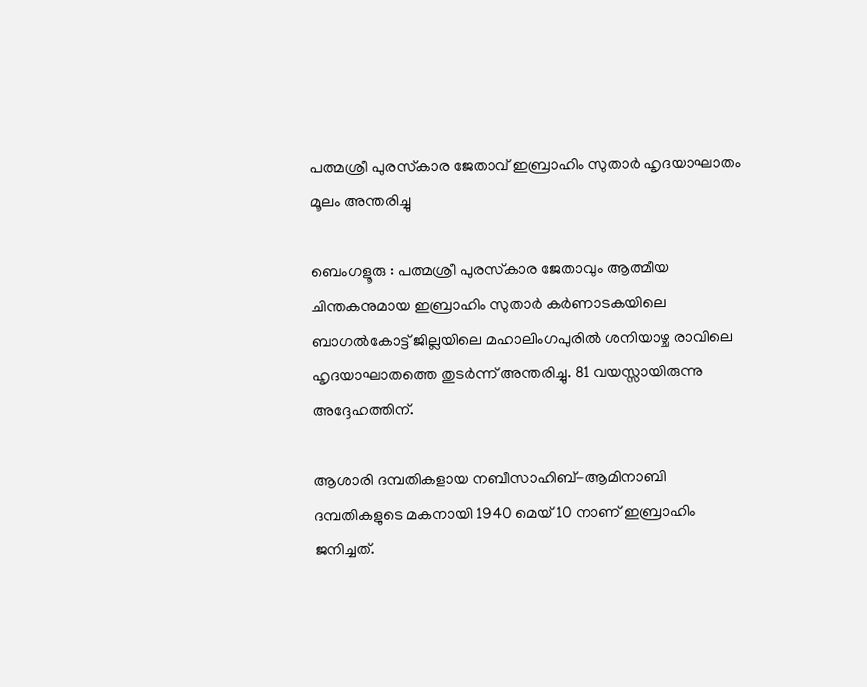പത്മശ്രീ പുരസ്‌കാര ജേതാവ് ഇബ്രാഹിം സുതാർ ഹൃദയാഘാതം മൂലം അന്തരിച്ചു

ബെംഗളൂരു : പത്മശ്രീ പുരസ്‌കാര ജേതാവും ആത്മീയ ചിന്തകനുമായ ഇബ്രാഹിം സുതാർ കർണാടകയിലെ ബാഗൽകോട്ട് ജില്ലയിലെ മഹാലിംഗപുരിൽ ശനിയാഴ്ച രാവിലെ ഹൃദയാഘാതത്തെ തുടർന്ന് അന്തരിച്ചു. 81 വയസ്സായിരുന്നു അദ്ദേഹത്തിന്.

ആശാരി ദമ്പതികളായ നബീസാഹിബ്-ആമിനാബി ദമ്പതികളുടെ മകനായി 1940 മെയ് 10 നാണ് ഇബ്രാഹിം ജനിച്ചത്.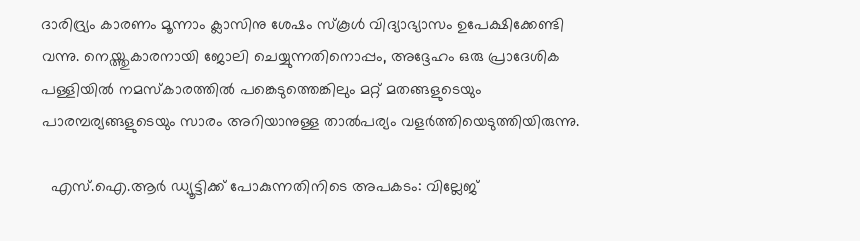ദാരിദ്ര്യം കാരണം മൂന്നാം ക്ലാസിനു ശേഷം സ്കൂൾ വിദ്യാഭ്യാസം ഉപേക്ഷിക്കേണ്ടി വന്നു. നെയ്ത്തുകാരനായി ജോലി ചെയ്യുന്നതിനൊപ്പം, അദ്ദേഹം ഒരു പ്രാദേശിക പള്ളിയിൽ നമസ്കാരത്തിൽ പങ്കെടുത്തെങ്കിലും മറ്റ് മതങ്ങളുടെയും പാരമ്പര്യങ്ങളുടെയും സാരം അറിയാനുള്ള താൽപര്യം വളർത്തിയെടുത്തിയിരുന്നു.

  എസ്.ഐ.ആര്‍ ഡ്യൂട്ടിക്ക് പോകുന്നതിനിടെ അപകടം: വില്ലേജ്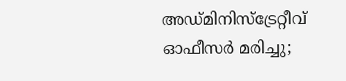അഡ്മിനിസ്ട്രേറ്റീവ് ഓഫീസർ മരിച്ചു;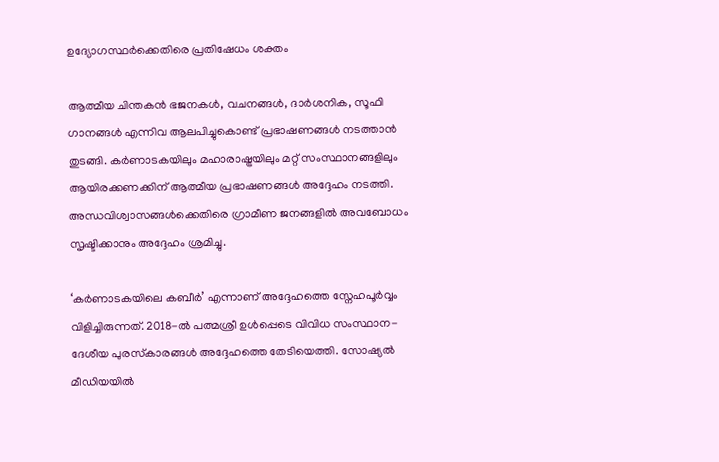ഉദ്യോഗസ്ഥർക്കെതിരെ പ്രതിഷേധം ശക്തം

ആത്മീയ ചിന്തകൻ ഭജനകൾ, വചനങ്ങൾ, ദാർശനിക, സൂഫി ഗാനങ്ങൾ എന്നിവ ആലപിച്ചുകൊണ്ട് പ്രഭാഷണങ്ങൾ നടത്താൻ തുടങ്ങി. കർണാടകയിലും മഹാരാഷ്ട്രയിലും മറ്റ് സംസ്ഥാനങ്ങളിലും ആയിരക്കണക്കിന് ആത്മീയ പ്രഭാഷണങ്ങൾ അദ്ദേഹം നടത്തി. അന്ധവിശ്വാസങ്ങൾക്കെതിരെ ഗ്രാമീണ ജനങ്ങളിൽ അവബോധം സൃഷ്ടിക്കാനും അദ്ദേഹം ശ്രമിച്ചു.

‘കർണാടകയിലെ കബീർ’ എന്നാണ് അദ്ദേഹത്തെ സ്നേഹപൂർവ്വം വിളിച്ചിരുന്നത്. 2018-ൽ പത്മശ്രീ ഉൾപ്പെടെ വിവിധ സംസ്ഥാന-ദേശീയ പുരസ്‌കാരങ്ങൾ അദ്ദേഹത്തെ തേടിയെത്തി. സോഷ്യൽ മീഡിയയിൽ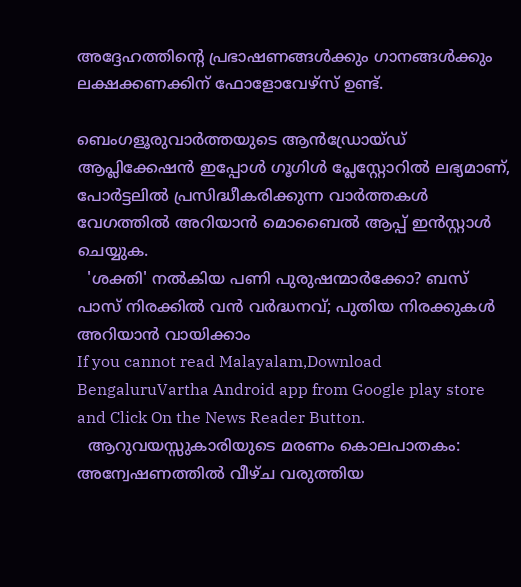അദ്ദേഹത്തിന്റെ പ്രഭാഷണങ്ങൾക്കും ഗാനങ്ങൾക്കും ലക്ഷക്കണക്കിന് ഫോളോവേഴ്‌സ് ഉണ്ട്.

ബെംഗളൂരുവാർത്തയുടെ ആൻഡ്രോയ്ഡ് ആപ്ലിക്കേഷൻ ഇപ്പോൾ ഗൂഗിൾ പ്ലേസ്റ്റോറിൽ ലഭ്യമാണ്, പോർട്ടലിൽ പ്രസിദ്ധീകരിക്കുന്ന വാർത്തകൾ വേഗത്തിൽ അറിയാൻ മൊബൈൽ ആപ്പ് ഇൻസ്റ്റാൾ ചെയ്യുക.
  'ശക്തി' നൽകിയ പണി പുരുഷന്മാർക്കോ? ബസ് പാസ് നിരക്കിൽ വൻ വർദ്ധനവ്; പുതിയ നിരക്കുകൾ അറിയാൻ വായിക്കാം
If you cannot read Malayalam,Download BengaluruVartha Android app from Google play store and Click On the News Reader Button.
  ആറുവയസ്സുകാരിയുടെ മരണം കൊലപാതകം: അന്വേഷണത്തിൽ വീഴ്ച വരുത്തിയ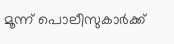മൂന്ന് പൊലീസുകാർക്ക്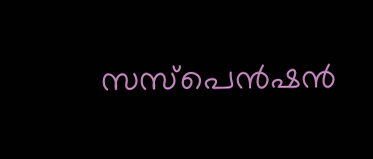സസ്പെൻഷൻ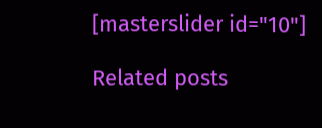[masterslider id="10"]

Related posts